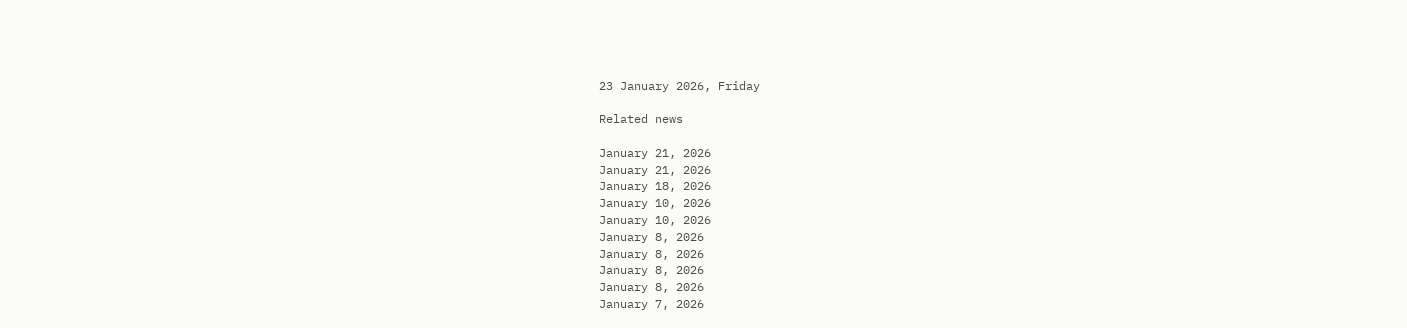23 January 2026, Friday

Related news

January 21, 2026
January 21, 2026
January 18, 2026
January 10, 2026
January 10, 2026
January 8, 2026
January 8, 2026
January 8, 2026
January 8, 2026
January 7, 2026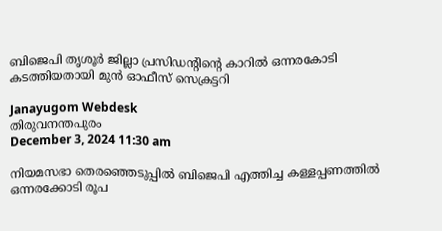ബിജെപി തൃശൂര്‍ ജില്ലാ പ്രസിഡന്റിന്റെ കാറില്‍ ഒന്നരകോടി കടത്തിയതായി മുന്‍ ഓഫീസ് സെക്രട്ടറി

Janayugom Webdesk
തിരുവനന്തപുരം
December 3, 2024 11:30 am

നിയമസഭാ തെര‍‍ഞ്ഞെടുപ്പില്‍ ബിജെപി എത്തിച്ച കള്ളപ്പണത്തില്‍ ഒന്നരക്കോടി രൂപ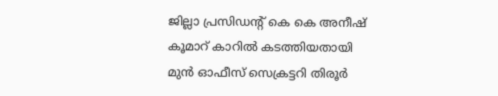ജില്ലാ പ്രസിഡന്റ് കെ കെ അനീഷ് കൂമാറ്‍ കാറില്‍ കടത്തിയതായി മുന്‍ ഓഫീസ് സെക്രട്ടറി തിരൂര്‍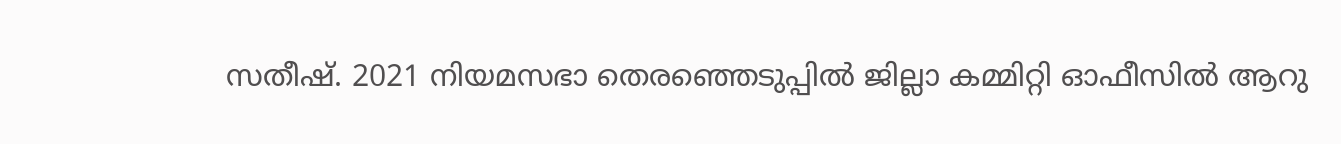സതീഷ്. 2021 നിയമസഭാ തെരഞ്ഞെടുപ്പില്‍ ജില്ലാ കമ്മിറ്റി ഓഫീസില്‍ ആറു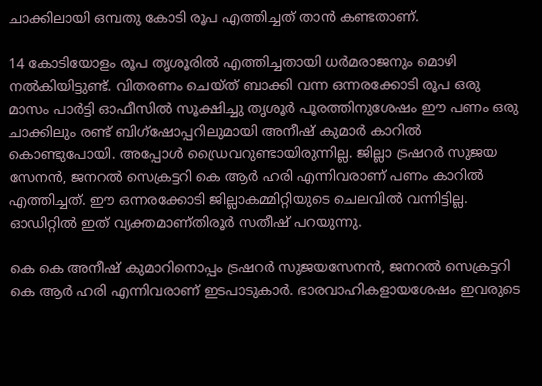ചാക്കിലായി ഒമ്പതു കോടി രൂപ എത്തിച്ചത് താന്‍ കണ്ടതാണ്.

14 കോടിയോളം രൂപ തൃശൂരില്‍ എത്തിച്ചതായി ധര്‍മരാജനും മൊഴി നല്‍കിയിട്ടുണ്ട്. വിതരണം ചെയ്ത് ബാക്കി വന്ന ഒന്നരക്കോടി രൂപ ഒരു മാസം പാര്‍ട്ടി ഓഫീസില്‍ സൂക്ഷിച്ചു തൃശൂർ പൂരത്തിനുശേഷം ഈ പണം ഒരു ചാക്കിലും രണ്ട്‌ ബിഗ്‌ഷോപ്പറിലുമായി അനീഷ്‌ കുമാർ കാറിൽ കൊണ്ടുപോയി. അപ്പോൾ ഡ്രൈവറുണ്ടായിരുന്നില്ല. ജില്ലാ ട്രഷറർ സുജയ സേനൻ, ജനറൽ സെക്രട്ടറി കെ ആർ ഹരി എന്നിവരാണ്‌ പണം കാറിൽ എത്തിച്ചത്‌. ഈ ഒന്നരക്കോടി ജില്ലാകമ്മിറ്റിയുടെ ചെലവിൽ വന്നിട്ടില്ല. ഓഡിറ്റിൽ ഇത്‌ വ്യക്തമാണ്തിരൂർ സതീഷ്‌ പറയുന്നു.

കെ കെ അനീഷ്‌ കുമാറിനൊപ്പം ട്രഷറർ സുജയസേനൻ, ജനറൽ സെക്രട്ടറി കെ ആർ ഹരി എന്നിവരാണ്‌ ഇടപാടുകാർ. ഭാരവാഹികളായശേഷം ഇവരുടെ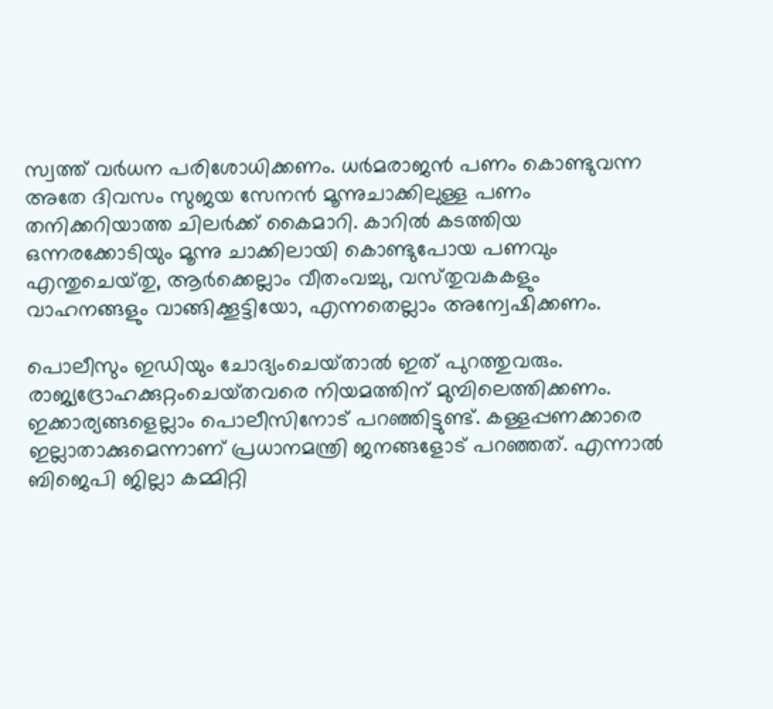സ്വത്ത്‌ വർധന പരിശോധിക്കണം. ധർമരാജൻ പണം കൊണ്ടുവന്ന അതേ ദിവസം സുജയ സേനൻ മൂന്നുചാക്കിലുള്ള പണം തനിക്കറിയാത്ത ചിലർക്ക്‌ കൈമാറി. കാറിൽ കടത്തിയ ഒന്നരക്കോടിയും മൂന്നു ചാക്കിലായി കൊണ്ടുപോയ പണവും എന്തുചെയ്‌തു, ആർക്കെല്ലാം വീതംവച്ചു, വസ്‌തുവകകളും വാഹനങ്ങളും വാങ്ങിക്കൂട്ടിയോ, എന്നതെല്ലാം അന്വേഷിക്കണം.

പൊലീസും ഇഡിയും ചോദ്യംചെയ്‌താൽ ഇത്‌ പുറത്തുവരും. രാജ്യദ്രോഹക്കുറ്റംചെയ്‌തവരെ നിയമത്തിന്‌ മുമ്പിലെത്തിക്കണം. ഇക്കാര്യങ്ങളെല്ലാം പൊലീസിനോട്‌ പറഞ്ഞിട്ടുണ്ട്‌. കള്ളപ്പണക്കാരെ ഇല്ലാതാക്കുമെന്നാണ്‌ പ്രധാനമന്ത്രി ജനങ്ങളോട്‌ പറഞ്ഞത്‌. എന്നാൽ ബിജെപി ജില്ലാ കമ്മിറ്റി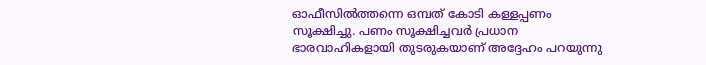ഓഫീസിൽത്തന്നെ ഒമ്പത്‌ കോടി കള്ളപ്പണം സൂക്ഷിച്ചു. പണം സൂക്ഷിച്ചവർ പ്രധാന ഭാരവാഹികളായി തുടരുകയാണ് അദ്ദേഹം പറയുന്നു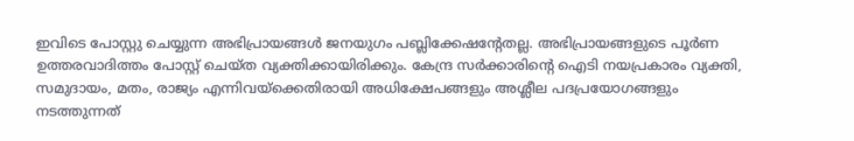ഇവിടെ പോസ്റ്റു ചെയ്യുന്ന അഭിപ്രായങ്ങള്‍ ജനയുഗം പബ്ലിക്കേഷന്റേതല്ല. അഭിപ്രായങ്ങളുടെ പൂര്‍ണ ഉത്തരവാദിത്തം പോസ്റ്റ് ചെയ്ത വ്യക്തിക്കായിരിക്കും. കേന്ദ്ര സര്‍ക്കാരിന്റെ ഐടി നയപ്രകാരം വ്യക്തി, സമുദായം, മതം, രാജ്യം എന്നിവയ്‌ക്കെതിരായി അധിക്ഷേപങ്ങളും അശ്ലീല പദപ്രയോഗങ്ങളും നടത്തുന്നത്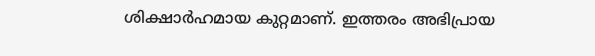ശിക്ഷാര്‍ഹമായ കുറ്റമാണ്. ഇത്തരം അഭിപ്രായ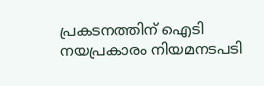പ്രകടനത്തിന് ഐടി നയപ്രകാരം നിയമനടപടി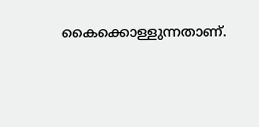കൈക്കൊള്ളുന്നതാണ്.